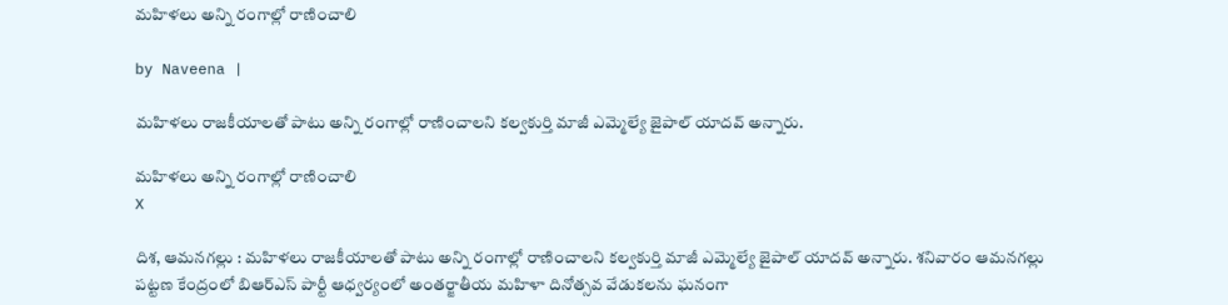మహిళలు అన్ని రంగాల్లో రాణించాలి

by Naveena |

మహిళలు రాజకీయాలతో పాటు అన్ని రంగాల్లో రాణించాలని కల్వకుర్తి మాజీ ఎమ్మెల్యే జైపాల్ యాదవ్ అన్నారు.

మహిళలు అన్ని రంగాల్లో రాణించాలి
X

దిశ, ఆమనగల్లు : మహిళలు రాజకీయాలతో పాటు అన్ని రంగాల్లో రాణించాలని కల్వకుర్తి మాజీ ఎమ్మెల్యే జైపాల్ యాదవ్ అన్నారు. శనివారం ఆమనగల్లు పట్టణ కేంద్రంలో బిఆర్ఎస్ పార్టీ ఆధ్వర్యంలో అంతర్జాతీయ మహిళా దినోత్సవ వేడుకలను ఘనంగా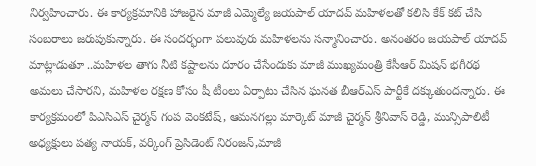నిర్వహించారు. ఈ కార్యక్రమానికి హాజరైన మాజీ ఎమ్మెల్యే జయపాల్ యాదవ్ మహిళలతో కలిసి కేక్ కట్ చేసి సంబరాలు జరుపుకున్నారు. ఈ సందర్భంగా పలువురు మహిళలను సన్మానించారు. అనంతరం జయపాల్ యాదవ్ మాట్లాడుతూ ..మహిళల తాగు నీటి కష్టాలను దూరం చేసేందుకు మాజీ ముఖ్యమంత్రి కేసీఆర్ మిషన్ భగీరథ అమలు చేసారని, మహిళల రక్షణ కోసం షీ టీంలు ఏర్పాటు చేసిన ఘనత బీఆర్ఎస్ పార్టీకే దక్కుతుందన్నారు. ఈ కార్యక్రమంలో పిఎసిఎస్ చైర్మన్ గంప వెంకటేష్, ఆమనగల్లు మార్కెట్ మాజీ చైర్మన్ శ్రీనివాస్ రెడ్డి, మున్సిపాలిటీ అధ్యక్షులు పత్య నాయక్, వర్కింగ్ ప్రెసిడెంట్ నిరంజన్,మాజీ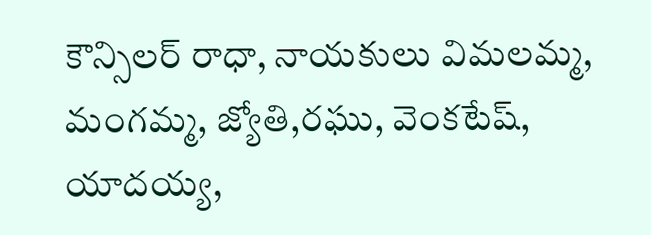కౌన్సిలర్ రాధా, నాయకులు విమలమ్మ, మంగమ్మ, జ్యోతి,రఘు, వెంకటేష్, యాదయ్య,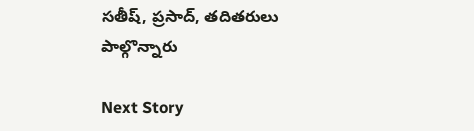సతీష్, ప్రసాద్, తదితరులు పాల్గొన్నారు

Next Story